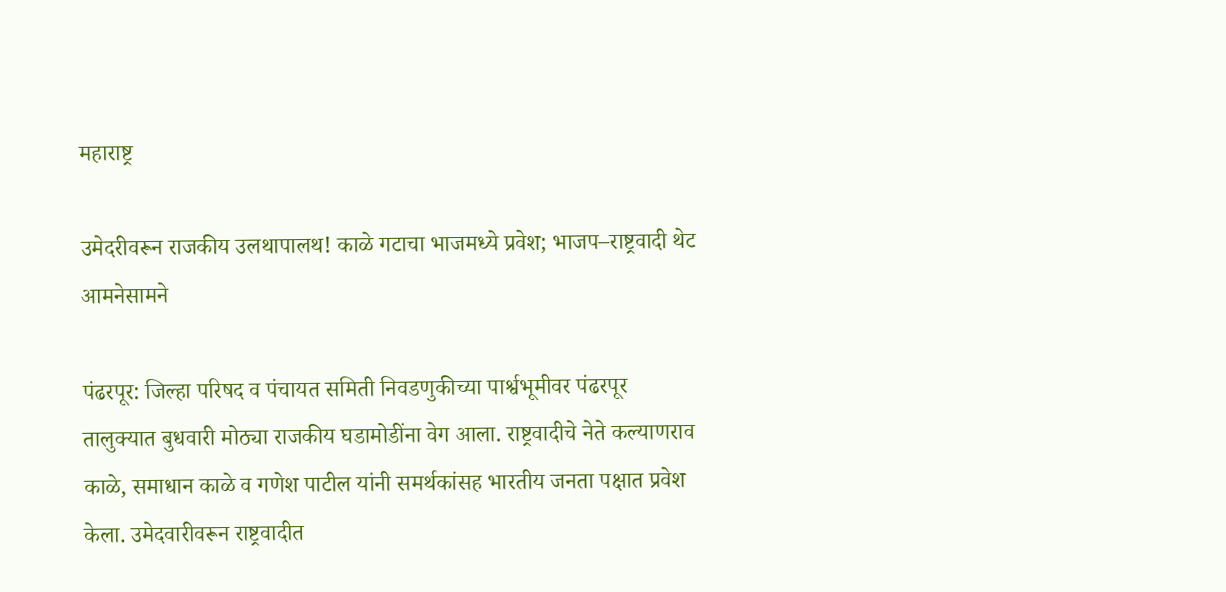महाराष्ट्र

उमेदरीवरून राजकीय उलथापालथ! काळे गटाचा भाजमध्ये प्रवेश; भाजप–राष्ट्रवादी थेट आमनेसामने

पंढरपूर: जिल्हा परिषद व पंचायत समिती निवडणुकीच्या पार्श्वभूमीवर पंढरपूर तालुक्यात बुधवारी मोठ्या राजकीय घडामोडींना वेग आला. राष्ट्रवादीचे नेते कल्याणराव काळे, समाधान काळे व गणेश पाटील यांनी समर्थकांसह भारतीय जनता पक्षात प्रवेश केला. उमेदवारीवरून राष्ट्रवादीत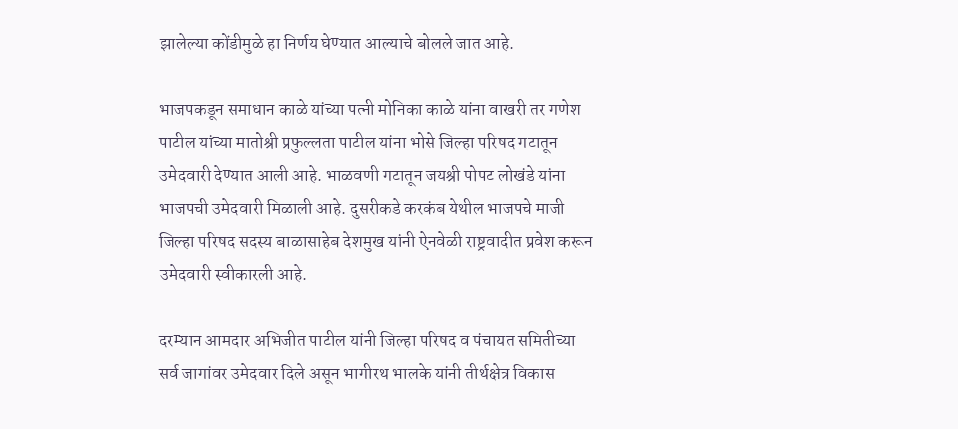झालेल्या कोंडीमुळे हा निर्णय घेण्यात आल्याचे बोलले जात आहे.

भाजपकडून समाधान काळे यांच्या पत्नी मोनिका काळे यांना वाखरी तर गणेश पाटील यांच्या मातोश्री प्रफुल्लता पाटील यांना भोसे जिल्हा परिषद गटातून उमेदवारी देण्यात आली आहे. भाळवणी गटातून जयश्री पोपट लोखंडे यांना भाजपची उमेदवारी मिळाली आहे. दुसरीकडे करकंब येथील भाजपचे माजी जिल्हा परिषद सदस्य बाळासाहेब देशमुख यांनी ऐनवेळी राष्ट्रवादीत प्रवेश करून उमेदवारी स्वीकारली आहे.

दरम्यान आमदार अभिजीत पाटील यांनी जिल्हा परिषद व पंचायत समितीच्या सर्व जागांवर उमेदवार दिले असून भागीरथ भालके यांनी तीर्थक्षेत्र विकास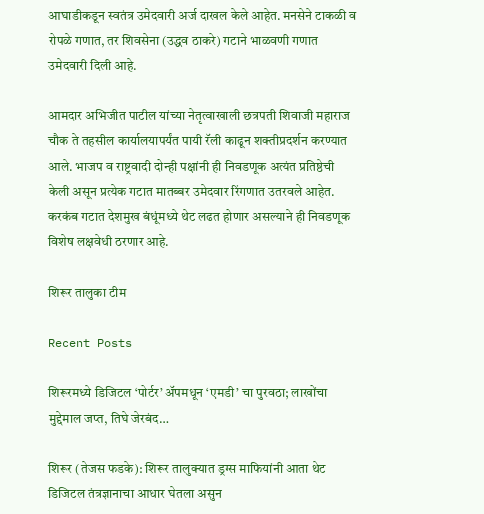आघाडीकडून स्वतंत्र उमेदवारी अर्ज दाखल केले आहेत. मनसेने टाकळी व रोपळे गणात, तर शिवसेना (उद्धव ठाकरे) गटाने भाळवणी गणात उमेदवारी दिली आहे.

आमदार अभिजीत पाटील यांच्या नेतृत्वाखाली छत्रपती शिवाजी महाराज चौक ते तहसील कार्यालयापर्यंत पायी रॅली काढून शक्तीप्रदर्शन करण्यात आले. भाजप व राष्ट्रवादी दोन्ही पक्षांनी ही निवडणूक अत्यंत प्रतिष्ठेची केली असून प्रत्येक गटात मातब्बर उमेदवार रिंगणात उतरवले आहेत. करकंब गटात देशमुख बंधूंमध्ये थेट लढत होणार असल्याने ही निवडणूक विशेष लक्षवेधी ठरणार आहे.

शिरूर तालुका टीम

Recent Posts

शिरूरमध्ये डिजिटल ‘पोर्टर’ अ‍ॅपमधून ‘एमडी’ चा पुरवठा; लाखोंचा मुद्देमाल जप्त, तिघे जेरबंद…

शिरूर (तेजस फडके): शिरूर तालुक्यात ड्रग्स माफियांनी आता थेट डिजिटल तंत्रज्ञानाचा आधार घेतला असुन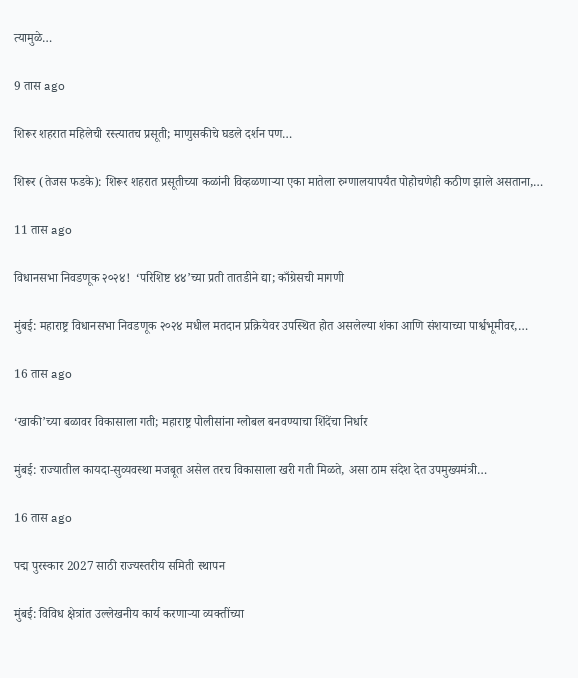त्यामुळे…

9 तास ago

शिरूर शहरात महिलेची रस्त्यातच प्रसूती; माणुसकीचे घडले दर्शन पण…

शिरूर (तेजस फडके): शिरूर शहरात प्रसूतीच्या कळांनी विव्हळणाऱ्या एका मातेला रुग्णालयापर्यंत पोहोचणेही कठीण झाले असताना,…

11 तास ago

विधानसभा निवडणूक २०२४!  ‘परिशिष्ट ४४’च्या प्रती तातडीने द्या; काँग्रेसची मागणी

मुंबई: महाराष्ट्र विधानसभा निवडणूक २०२४ मधील मतदान प्रक्रियेवर उपस्थित होत असलेल्या शंका आणि संशयाच्या पार्श्वभूमीवर,…

16 तास ago

‘खाकी’च्या बळावर विकासाला गती; महाराष्ट्र पोलीसांना ग्लोबल बनवण्याचा शिंदेंचा निर्धार

मुंबई: राज्यातील कायदा-सुव्यवस्था मजबूत असेल तरच विकासाला खरी गती मिळते, असा ठाम संदेश देत उपमुख्यमंत्री…

16 तास ago

पद्म पुरस्कार 2027 साठी राज्यस्तरीय समिती स्थापन

मुंबई: विविध क्षेत्रांत उल्लेखनीय कार्य करणाऱ्या व्यक्तींच्या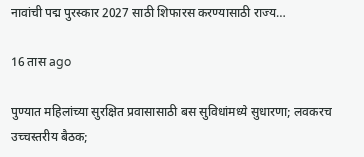नावांची पद्म पुरस्कार 2027 साठी शिफारस करण्यासाठी राज्य…

16 तास ago

पुण्यात महिलांच्या सुरक्षित प्रवासासाठी बस सुविधांमध्ये सुधारणा; लवकरच उच्चस्तरीय बैठक;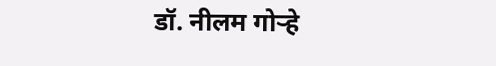डॉ. नीलम गोऱ्हे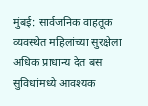मुंबई: सार्वजनिक वाहतूक व्यवस्थेत महिलांच्या सुरक्षेला अधिक प्राधान्य देत बस सुविधांमध्ये आवश्यक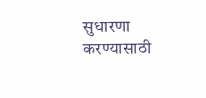सुधारणा करण्यासाठी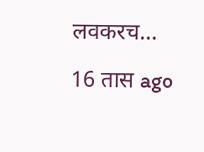लवकरच…

16 तास ago